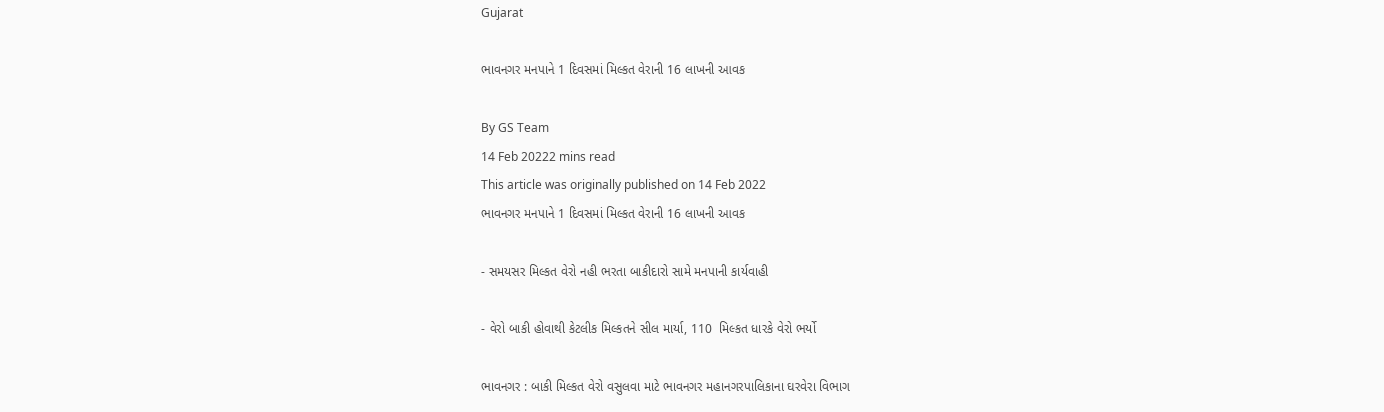Gujarat

ભાવનગર મનપાને 1 દિવસમાં મિલ્કત વેરાની 16 લાખની આવક

By GS Team
14 Feb 20222 mins read
This article was originally published on 14 Feb 2022
ભાવનગર મનપાને 1 દિવસમાં મિલ્કત વેરાની 16 લાખની આવક

- સમયસર મિલ્કત વેરો નહી ભરતા બાકીદારો સામે મનપાની કાર્યવાહી

- વેરો બાકી હોવાથી કેટલીક મિલ્કતને સીલ માર્યા, 110  મિલ્કત ધારકે વેરો ભર્યો

ભાવનગર : બાકી મિલ્કત વેરો વસુલવા માટે ભાવનગર મહાનગરપાલિકાના ઘરવેરા વિભાગ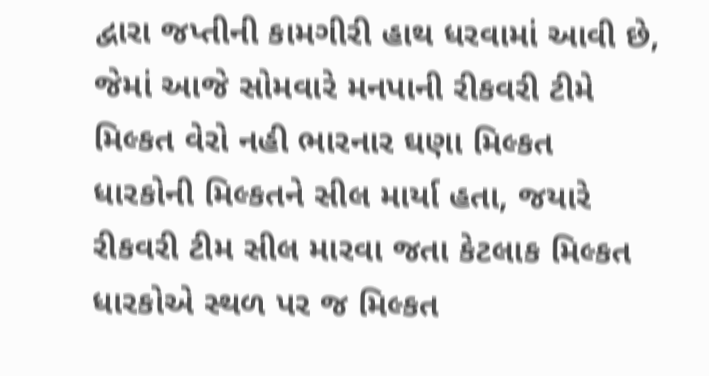દ્વારા જપ્તીની કામગીરી હાથ ધરવામાં આવી છે, જેમાં આજે સોમવારે મનપાની રીકવરી ટીમે મિલ્કત વેરો નહી ભારનાર ઘણા મિલ્કત ધારકોની મિલ્કતને સીલ માર્યા હતા, જયારે રીકવરી ટીમ સીલ મારવા જતા કેટલાક મિલ્કત ધારકોએ સ્થળ પર જ મિલ્કત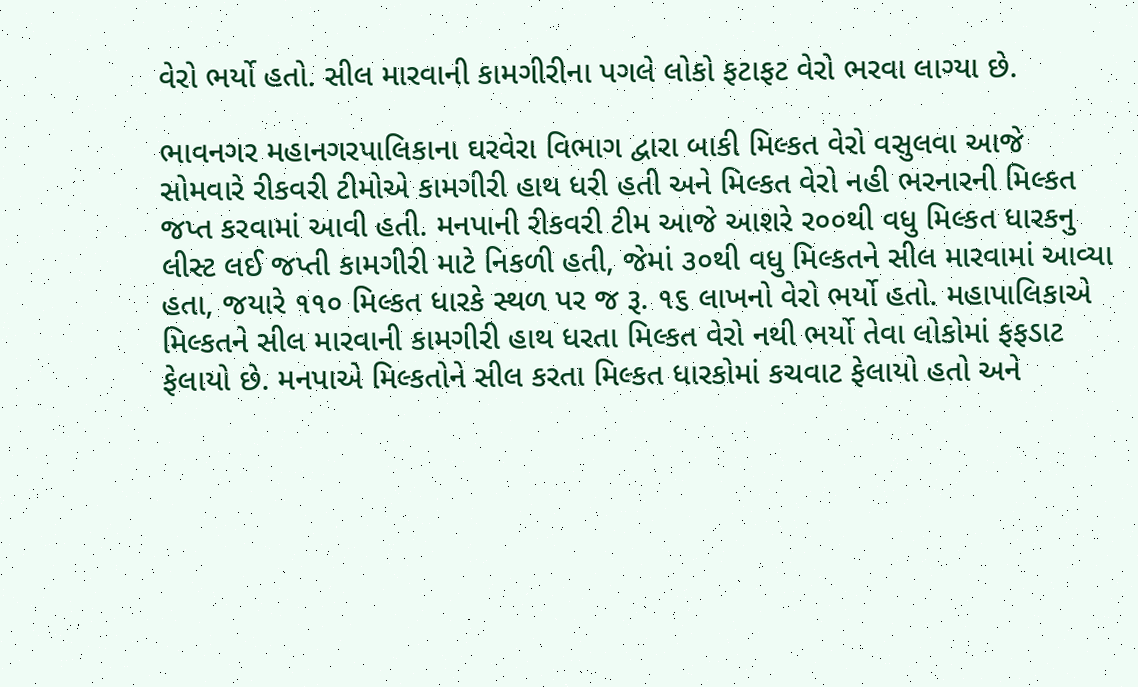વેરો ભર્યો હતો. સીલ મારવાની કામગીરીના પગલે લોકો ફટાફટ વેરો ભરવા લાગ્યા છે.

ભાવનગર મહાનગરપાલિકાના ઘરવેરા વિભાગ દ્વારા બાકી મિલ્કત વેરો વસુલવા આજે સોમવારે રીકવરી ટીમોએ કામગીરી હાથ ધરી હતી અને મિલ્કત વેરો નહી ભરનારની મિલ્કત જપ્ત કરવામાં આવી હતી. મનપાની રીકવરી ટીમ આજે આશરે ર૦૦થી વધુ મિલ્કત ધારકનુ લીસ્ટ લઈ જપ્તી કામગીરી માટે નિકળી હતી, જેમાં ૩૦થી વધુ મિલ્કતને સીલ મારવામાં આવ્યા હતા, જયારે ૧૧૦ મિલ્કત ધારકે સ્થળ પર જ રૂ. ૧૬ લાખનો વેરો ભર્યો હતો. મહાપાલિકાએ મિલ્કતને સીલ મારવાની કામગીરી હાથ ધરતા મિલ્કત વેરો નથી ભર્યો તેવા લોકોમાં ફફડાટ ફેલાયો છે. મનપાએ મિલ્કતોને સીલ કરતા મિલ્કત ધારકોમાં કચવાટ ફેલાયો હતો અને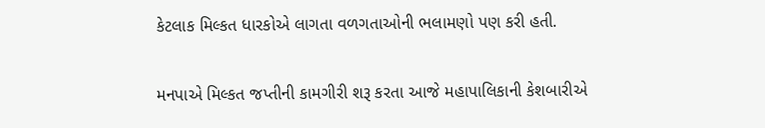કેટલાક મિલ્કત ધારકોએ લાગતા વળગતાઓની ભલામણો પણ કરી હતી.

મનપાએ મિલ્કત જપ્તીની કામગીરી શરૂ કરતા આજે મહાપાલિકાની કેશબારીએ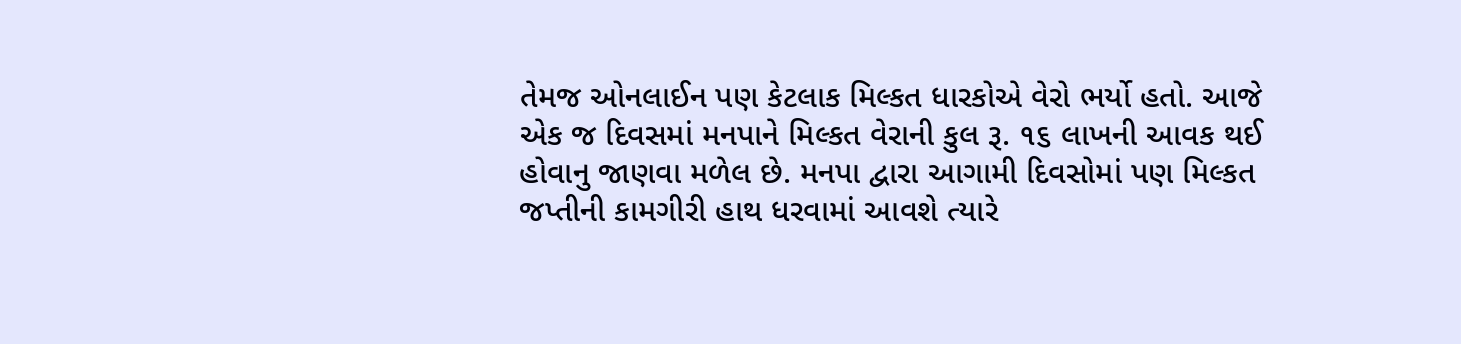તેમજ ઓનલાઈન પણ કેટલાક મિલ્કત ધારકોએ વેરો ભર્યો હતો. આજે એક જ દિવસમાં મનપાને મિલ્કત વેરાની કુલ રૂ. ૧૬ લાખની આવક થઈ હોવાનુ જાણવા મળેલ છે. મનપા દ્વારા આગામી દિવસોમાં પણ મિલ્કત જપ્તીની કામગીરી હાથ ધરવામાં આવશે ત્યારે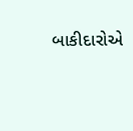બાકીદારોએ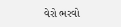વેરો ભરવો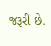જરૂરી છે.